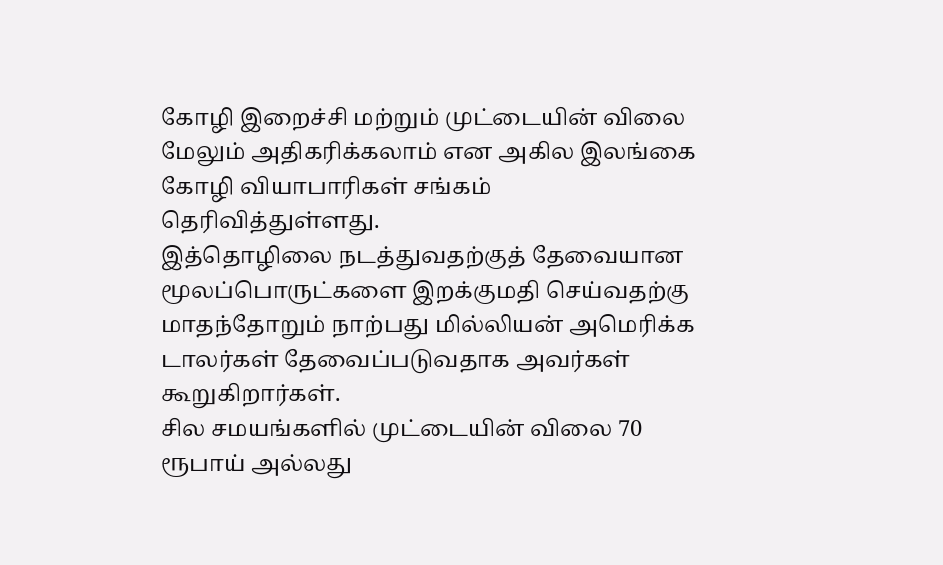கோழி இறைச்சி மற்றும் முட்டையின் விலை மேலும் அதிகரிக்கலாம் என அகில இலங்கை கோழி வியாபாரிகள் சங்கம் தெரிவித்துள்ளது.
இத்தொழிலை நடத்துவதற்குத் தேவையான மூலப்பொருட்களை இறக்குமதி செய்வதற்கு மாதந்தோறும் நாற்பது மில்லியன் அமெரிக்க டாலர்கள் தேவைப்படுவதாக அவர்கள் கூறுகிறார்கள்.
சில சமயங்களில் முட்டையின் விலை 70 ரூபாய் அல்லது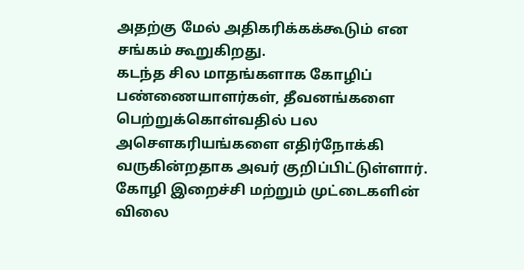அதற்கு மேல் அதிகரிக்கக்கூடும் என சங்கம் கூறுகிறது.
கடந்த சில மாதங்களாக கோழிப் பண்ணையாளர்கள், தீவனங்களை பெற்றுக்கொள்வதில் பல அசௌகரியங்களை எதிர்நோக்கி வருகின்றதாக அவர் குறிப்பிட்டுள்ளார்.
கோழி இறைச்சி மற்றும் முட்டைகளின் விலை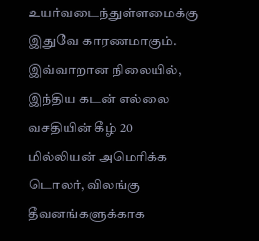உயர்வடைந்துள்ளமைக்கு இதுவே காரணமாகும்.
இவ்வாறான நிலையில், இந்திய கடன் எல்லை வசதியின் கீழ் 20 மில்லியன் அமெரிக்க டொலர், விலங்கு தீவனங்களுக்காக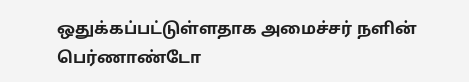ஒதுக்கப்பட்டுள்ளதாக அமைச்சர் நளின் பெர்ணாண்டோ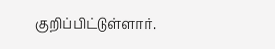குறிப்பிட்டுள்ளார்.